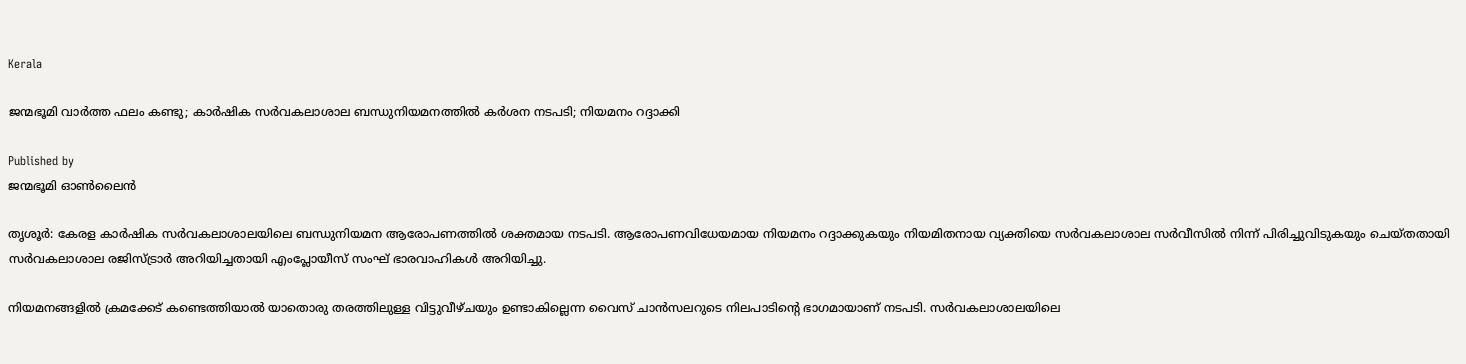Kerala

ജന്മഭൂമി വാര്‍ത്ത ഫലം കണ്ടു; കാര്‍ഷിക സര്‍വകലാശാല ബന്ധുനിയമനത്തില്‍ കര്‍ശന നടപടി; നിയമനം റദ്ദാക്കി

Published by
ജന്മഭൂമി ഓണ്‍ലൈന്‍

തൃശൂര്‍: കേരള കാര്‍ഷിക സര്‍വകലാശാലയിലെ ബന്ധുനിയമന ആരോപണത്തില്‍ ശക്തമായ നടപടി. ആരോപണവിധേയമായ നിയമനം റദ്ദാക്കുകയും നിയമിതനായ വ്യക്തിയെ സര്‍വകലാശാല സര്‍വീസില്‍ നിന്ന് പിരിച്ചുവിടുകയും ചെയ്തതായി സര്‍വകലാശാല രജിസ്ട്രാര്‍ അറിയിച്ചതായി എംപ്ലോയീസ് സംഘ് ഭാരവാഹികള്‍ അറിയിച്ചു.

നിയമനങ്ങളില്‍ ക്രമക്കേട് കണ്ടെത്തിയാല്‍ യാതൊരു തരത്തിലുള്ള വിട്ടുവീഴ്ചയും ഉണ്ടാകില്ലെന്ന വൈസ് ചാന്‍സലറുടെ നിലപാടിന്റെ ഭാഗമായാണ് നടപടി. സര്‍വകലാശാലയിലെ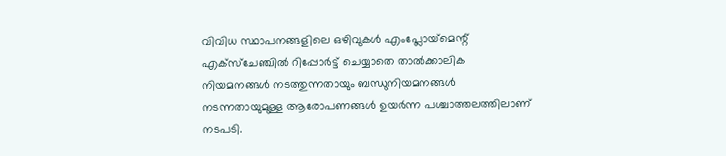വിവിധ സ്ഥാപനങ്ങളിലെ ഒഴിവുകള്‍ എംപ്ലോയ്‌മെന്റ് എക്‌സ്‌ചേഞ്ചില്‍ റിപ്പോര്‍ട്ട് ചെയ്യാതെ താല്‍ക്കാലിക നിയമനങ്ങള്‍ നടത്തുന്നതായും ബന്ധുനിയമനങ്ങള്‍ നടന്നതായുമുള്ള ആരോപണങ്ങള്‍ ഉയര്‍ന്ന പശ്ചാത്തലത്തിലാണ് നടപടി.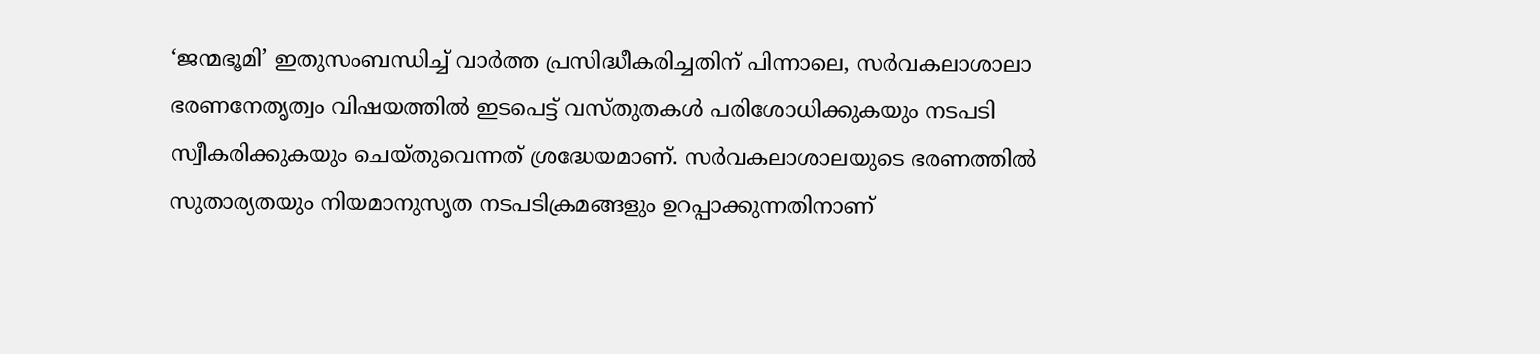‘ജന്മഭൂമി’ ഇതുസംബന്ധിച്ച് വാര്‍ത്ത പ്രസിദ്ധീകരിച്ചതിന് പിന്നാലെ, സര്‍വകലാശാലാ ഭരണനേതൃത്വം വിഷയത്തില്‍ ഇടപെട്ട് വസ്തുതകള്‍ പരിശോധിക്കുകയും നടപടി സ്വീകരിക്കുകയും ചെയ്തുവെന്നത് ശ്രദ്ധേയമാണ്. സര്‍വകലാശാലയുടെ ഭരണത്തില്‍ സുതാര്യതയും നിയമാനുസൃത നടപടിക്രമങ്ങളും ഉറപ്പാക്കുന്നതിനാണ്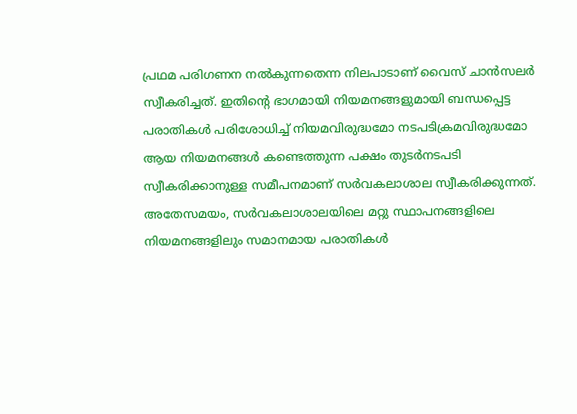പ്രഥമ പരിഗണന നല്‍കുന്നതെന്ന നിലപാടാണ് വൈസ് ചാന്‍സലര്‍ സ്വീകരിച്ചത്. ഇതിന്റെ ഭാഗമായി നിയമനങ്ങളുമായി ബന്ധപ്പെട്ട പരാതികള്‍ പരിശോധിച്ച് നിയമവിരുദ്ധമോ നടപടിക്രമവിരുദ്ധമോ ആയ നിയമനങ്ങള്‍ കണ്ടെത്തുന്ന പക്ഷം തുടര്‍നടപടി സ്വീകരിക്കാനുള്ള സമീപനമാണ് സര്‍വകലാശാല സ്വീകരിക്കുന്നത്.
അതേസമയം, സര്‍വകലാശാലയിലെ മറ്റു സ്ഥാപനങ്ങളിലെ നിയമനങ്ങളിലും സമാനമായ പരാതികള്‍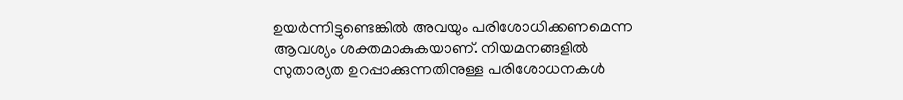ഉയര്‍ന്നിട്ടുണ്ടെങ്കില്‍ അവയും പരിശോധിക്കണമെന്ന ആവശ്യം ശക്തമാകുകയാണ്. നിയമനങ്ങളില്‍ സുതാര്യത ഉറപ്പാക്കുന്നതിനുള്ള പരിശോധനകള്‍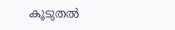കൂടുതല്‍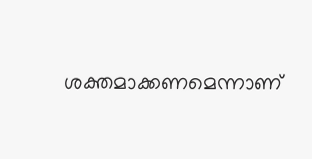ശക്തമാക്കണമെന്നാണ്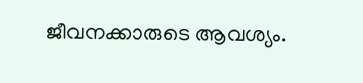ജീവനക്കാരുടെ ആവശ്യം.